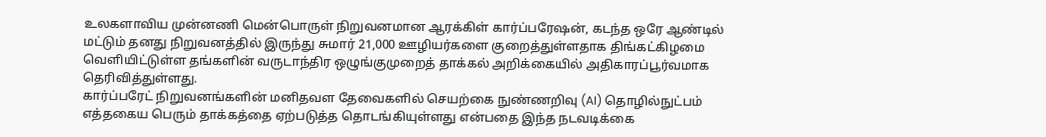உலகளாவிய முன்னணி மென்பொருள் நிறுவனமான ஆரக்கிள் கார்ப்பரேஷன், கடந்த ஒரே ஆண்டில் மட்டும் தனது நிறுவனத்தில் இருந்து சுமார் 21,000 ஊழியர்களை குறைத்துள்ளதாக திங்கட்கிழமை வெளியிட்டுள்ள தங்களின் வருடாந்திர ஒழுங்குமுறைத் தாக்கல் அறிக்கையில் அதிகாரப்பூர்வமாக தெரிவித்துள்ளது.
கார்ப்பரேட் நிறுவனங்களின் மனிதவள தேவைகளில் செயற்கை நுண்ணறிவு (AI) தொழில்நுட்பம் எத்தகைய பெரும் தாக்கத்தை ஏற்படுத்த தொடங்கியுள்ளது என்பதை இந்த நடவடிக்கை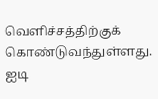வெளிச்சத்திற்குக் கொண்டுவந்துள்ளது.
ஐடி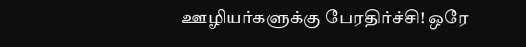ஊழியர்களுக்கு பேரதிர்ச்சி! ஒரே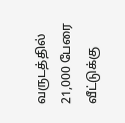வருடத்தில் 21,000 பேரை வீட்டுக்கு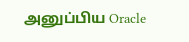அனுப்பிய Oracle